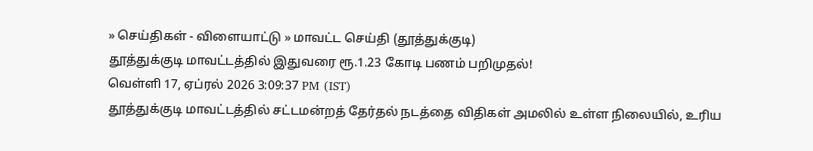» செய்திகள் - விளையாட்டு » மாவட்ட செய்தி (தூத்துக்குடி)
தூத்துக்குடி மாவட்டத்தில் இதுவரை ரூ.1.23 கோடி பணம் பறிமுதல்!
வெள்ளி 17, ஏப்ரல் 2026 3:09:37 PM (IST)
தூத்துக்குடி மாவட்டத்தில் சட்டமன்றத் தேர்தல் நடத்தை விதிகள் அமலில் உள்ள நிலையில், உரிய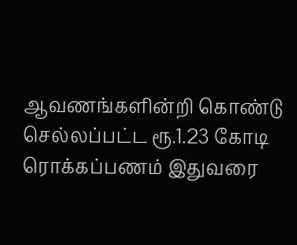ஆவணங்களின்றி கொண்டு செல்லப்பட்ட ரூ.1.23 கோடி ரொக்கப்பணம் இதுவரை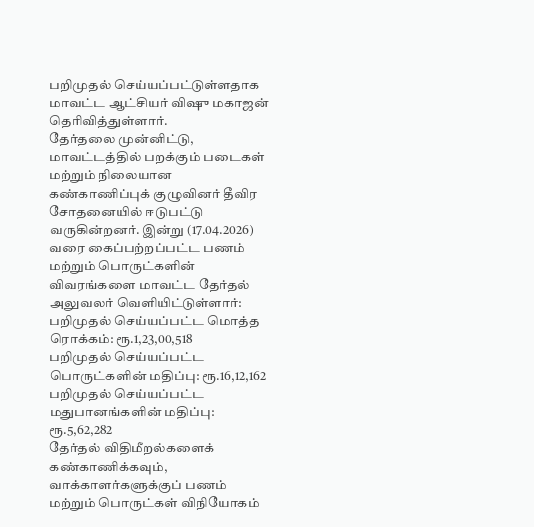பறிமுதல் செய்யப்பட்டுள்ளதாக மாவட்ட ஆட்சியர் விஷு மகாஜன் தெரிவித்துள்ளார்.
தேர்தலை முன்னிட்டு, மாவட்டத்தில் பறக்கும் படைகள் மற்றும் நிலையான கண்காணிப்புக் குழுவினர் தீவிர சோதனையில் ஈடுபட்டு வருகின்றனர். இன்று (17.04.2026) வரை கைப்பற்றப்பட்ட பணம் மற்றும் பொருட்களின் விவரங்களை மாவட்ட தேர்தல் அலுவலர் வெளியிட்டுள்ளார்:
பறிமுதல் செய்யப்பட்ட மொத்த ரொக்கம்: ரூ.1,23,00,518
பறிமுதல் செய்யப்பட்ட பொருட்களின் மதிப்பு: ரூ.16,12,162
பறிமுதல் செய்யப்பட்ட மதுபானங்களின் மதிப்பு: ரூ.5,62,282
தேர்தல் விதிமீறல்களைக் கண்காணிக்கவும், வாக்காளர்களுக்குப் பணம் மற்றும் பொருட்கள் விநியோகம்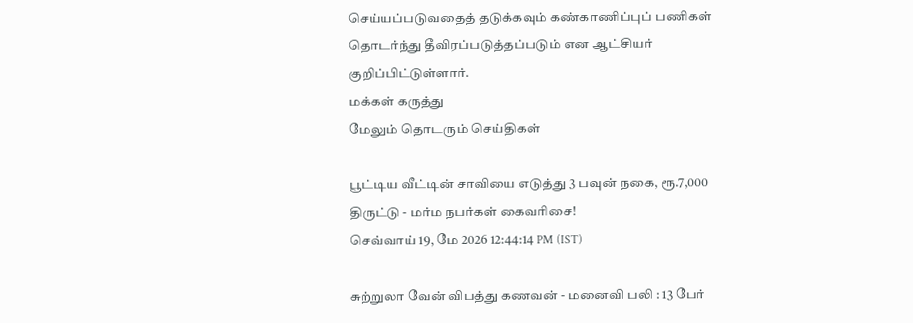செய்யப்படுவதைத் தடுக்கவும் கண்காணிப்புப் பணிகள் தொடர்ந்து தீவிரப்படுத்தப்படும் என ஆட்சியர் குறிப்பிட்டுள்ளார்.
மக்கள் கருத்து
மேலும் தொடரும் செய்திகள்

பூட்டிய வீட்டின் சாவியை எடுத்து 3 பவுன் நகை, ரூ.7,000 திருட்டு - மர்ம நபர்கள் கைவரிசை!
செவ்வாய் 19, மே 2026 12:44:14 PM (IST)

சுற்றுலா வேன் விபத்து கணவன் - மனைவி பலி : 13 பேர்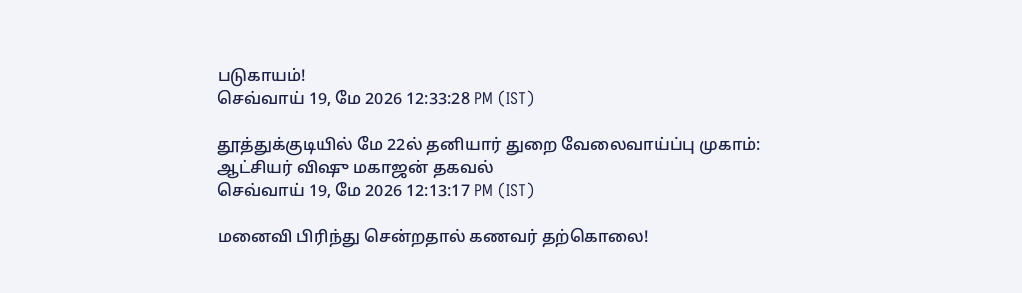படுகாயம்!
செவ்வாய் 19, மே 2026 12:33:28 PM (IST)

தூத்துக்குடியில் மே 22ல் தனியார் துறை வேலைவாய்ப்பு முகாம்: ஆட்சியர் விஷு மகாஜன் தகவல்
செவ்வாய் 19, மே 2026 12:13:17 PM (IST)

மனைவி பிரிந்து சென்றதால் கணவர் தற்கொலை!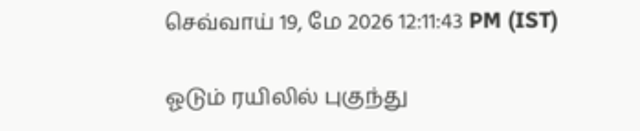செவ்வாய் 19, மே 2026 12:11:43 PM (IST)

ஓடும் ரயிலில் புகுந்து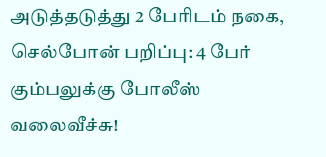அடுத்தடுத்து 2 பேரிடம் நகை, செல்போன் பறிப்பு: 4 பேர் கும்பலுக்கு போலீஸ் வலைவீச்சு!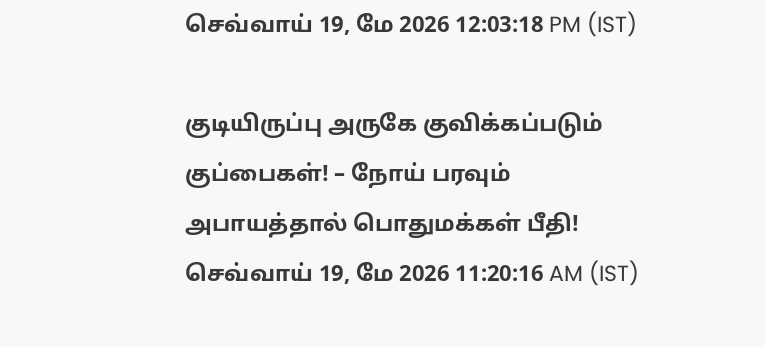செவ்வாய் 19, மே 2026 12:03:18 PM (IST)

குடியிருப்பு அருகே குவிக்கப்படும் குப்பைகள்! – நோய் பரவும் அபாயத்தால் பொதுமக்கள் பீதி!
செவ்வாய் 19, மே 2026 11:20:16 AM (IST)